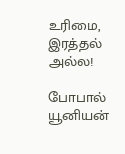உரிமை, இரத்தல் அல்ல!

போபால் யூனியன்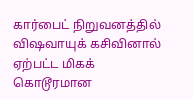கார்பைட் நிறுவனத்தில் விஷவாயுக் கசிவினால் ஏற்பட்ட மிகக் கொடூரமான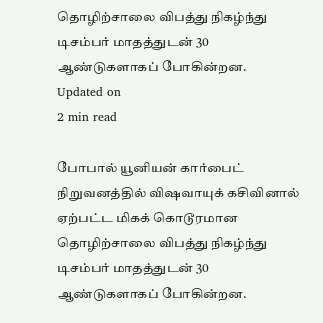தொழிற்சாலை விபத்து நிகழ்ந்து டிசம்பர் மாதத்துடன் 30 ஆண்டுகளாகப் போகின்றன.
Updated on
2 min read

போபால் யூனியன் கார்பைட் நிறுவனத்தில் விஷவாயுக் கசிவினால் ஏற்பட்ட மிகக் கொடூரமான தொழிற்சாலை விபத்து நிகழ்ந்து டிசம்பர் மாதத்துடன் 30 ஆண்டுகளாகப் போகின்றன.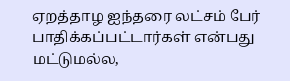ஏறத்தாழ ஐந்தரை லட்சம் பேர் பாதிக்கப்பட்டார்கள் என்பது மட்டுமல்ல,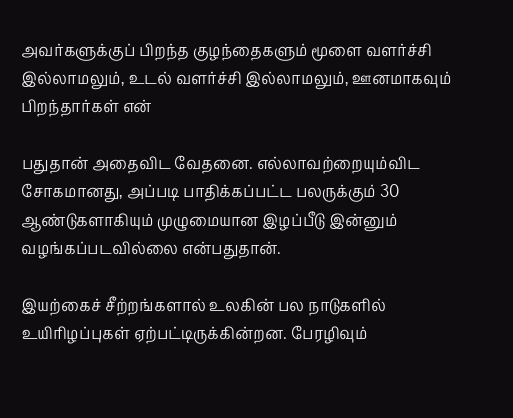அவர்களுக்குப் பிறந்த குழந்தைகளும் மூளை வளர்ச்சி இல்லாமலும், உடல் வளர்ச்சி இல்லாமலும், ஊனமாகவும் பிறந்தார்கள் என்

பதுதான் அதைவிட வேதனை. எல்லாவற்றையும்விட சோகமானது, அப்படி பாதிக்கப்பட்ட பலருக்கும் 30 ஆண்டுகளாகியும் முழுமையான இழப்பீடு இன்னும் வழங்கப்படவில்லை என்பதுதான்.

இயற்கைச் சீற்றங்களால் உலகின் பல நாடுகளில் உயிரிழப்புகள் ஏற்பட்டிருக்கின்றன. பேரழிவும்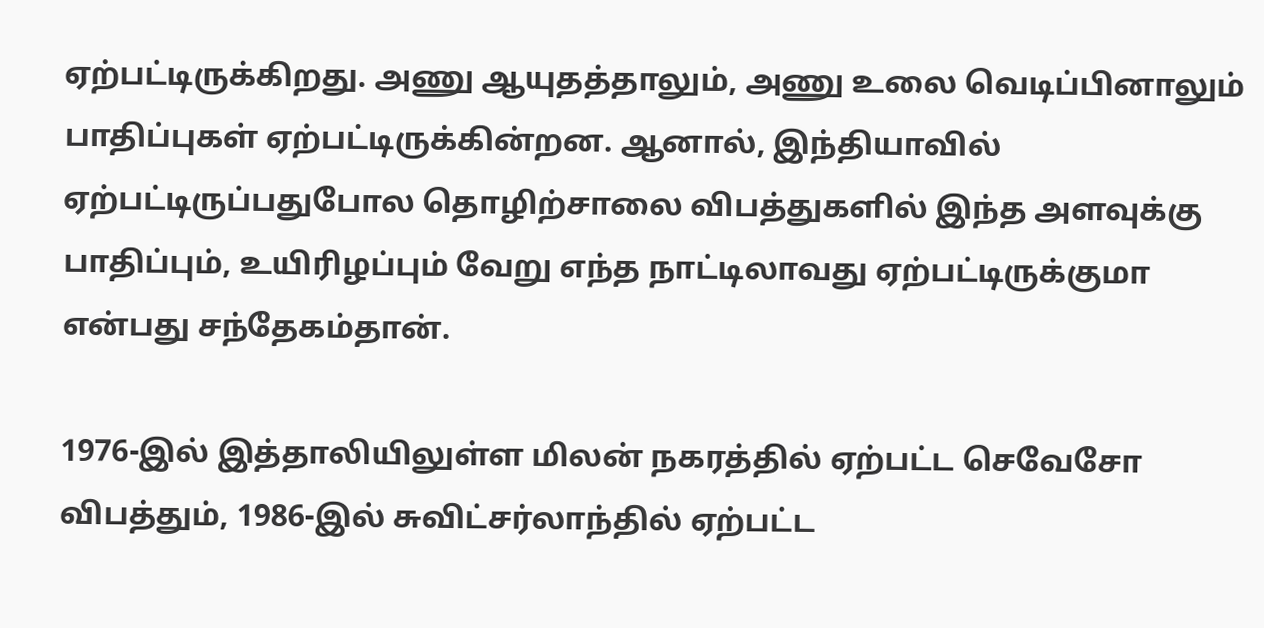ஏற்பட்டிருக்கிறது. அணு ஆயுதத்தாலும், அணு உலை வெடிப்பினாலும் பாதிப்புகள் ஏற்பட்டிருக்கின்றன. ஆனால், இந்தியாவில் ஏற்பட்டிருப்பதுபோல தொழிற்சாலை விபத்துகளில் இந்த அளவுக்கு பாதிப்பும், உயிரிழப்பும் வேறு எந்த நாட்டிலாவது ஏற்பட்டிருக்குமா என்பது சந்தேகம்தான்.

1976-இல் இத்தாலியிலுள்ள மிலன் நகரத்தில் ஏற்பட்ட செவேசோ விபத்தும், 1986-இல் சுவிட்சர்லாந்தில் ஏற்பட்ட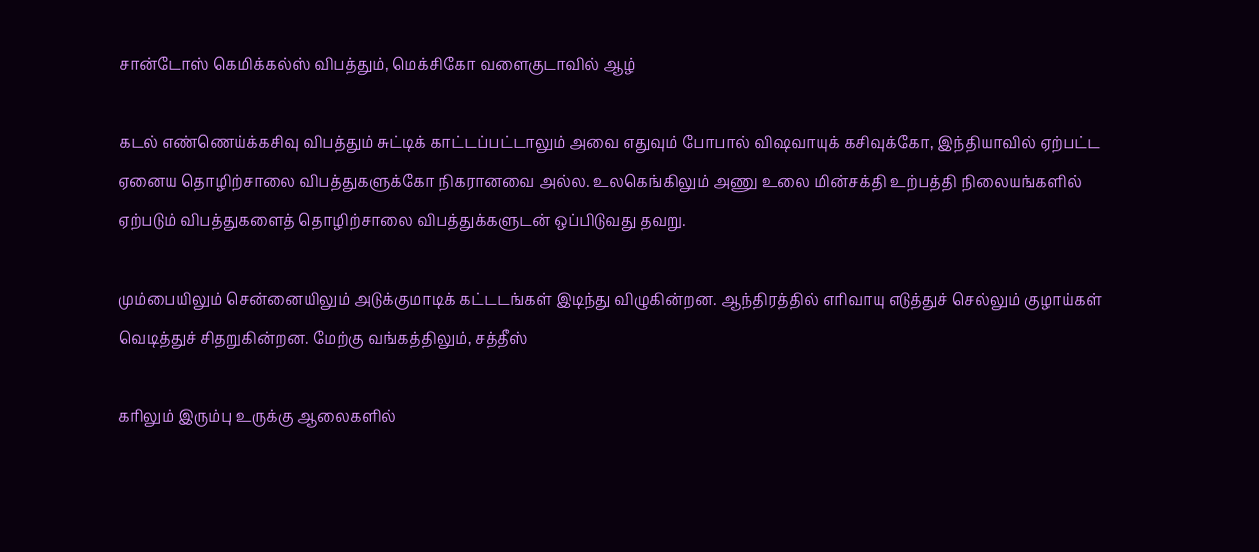சான்டோஸ் கெமிக்கல்ஸ் விபத்தும், மெக்சிகோ வளைகுடாவில் ஆழ்

கடல் எண்ணெய்க்கசிவு விபத்தும் சுட்டிக் காட்டப்பட்டாலும் அவை எதுவும் போபால் விஷவாயுக் கசிவுக்கோ, இந்தியாவில் ஏற்பட்ட ஏனைய தொழிற்சாலை விபத்துகளுக்கோ நிகரானவை அல்ல. உலகெங்கிலும் அணு உலை மின்சக்தி உற்பத்தி நிலையங்களில் ஏற்படும் விபத்துகளைத் தொழிற்சாலை விபத்துக்களுடன் ஒப்பிடுவது தவறு.

மும்பையிலும் சென்னையிலும் அடுக்குமாடிக் கட்டடங்கள் இடிந்து விழுகின்றன. ஆந்திரத்தில் எரிவாயு எடுத்துச் செல்லும் குழாய்கள் வெடித்துச் சிதறுகின்றன. மேற்கு வங்கத்திலும், சத்தீஸ்

கரிலும் இரும்பு உருக்கு ஆலைகளில்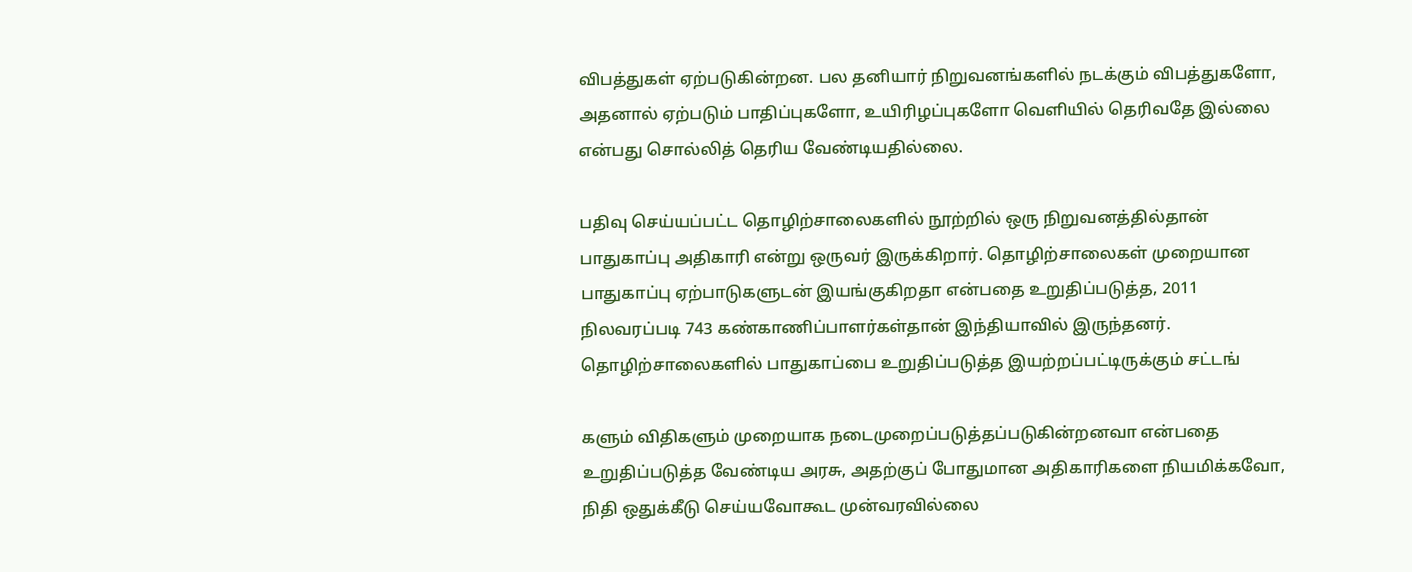விபத்துகள் ஏற்படுகின்றன. பல தனியார் நிறுவனங்களில் நடக்கும் விபத்துகளோ, அதனால் ஏற்படும் பாதிப்புகளோ, உயிரிழப்புகளோ வெளியில் தெரிவதே இல்லை என்பது சொல்லித் தெரிய வேண்டியதில்லை.

பதிவு செய்யப்பட்ட தொழிற்சாலைகளில் நூற்றில் ஒரு நிறுவனத்தில்தான் பாதுகாப்பு அதிகாரி என்று ஒருவர் இருக்கிறார். தொழிற்சாலைகள் முறையான பாதுகாப்பு ஏற்பாடுகளுடன் இயங்குகிறதா என்பதை உறுதிப்படுத்த, 2011 நிலவரப்படி 743 கண்காணிப்பாளர்கள்தான் இந்தியாவில் இருந்தனர். தொழிற்சாலைகளில் பாதுகாப்பை உறுதிப்படுத்த இயற்றப்பட்டிருக்கும் சட்டங்

களும் விதிகளும் முறையாக நடைமுறைப்படுத்தப்படுகின்றனவா என்பதை உறுதிப்படுத்த வேண்டிய அரசு, அதற்குப் போதுமான அதிகாரிகளை நியமிக்கவோ, நிதி ஒதுக்கீடு செய்யவோகூட முன்வரவில்லை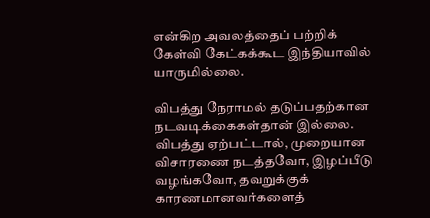என்கிற அவலத்தைப் பற்றிக் கேள்வி கேட்கக்கூட இந்தியாவில் யாருமில்லை.

விபத்து நேராமல் தடுப்பதற்கான நடவடிக்கைகள்தான் இல்லை. விபத்து ஏற்பட்டால், முறையான விசாரணை நடத்தவோ, இழப்பீடு வழங்கவோ, தவறுக்குக் காரணமானவர்களைத்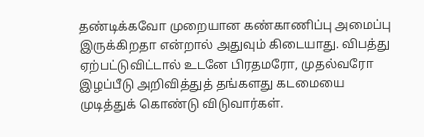தண்டிக்கவோ முறையான கண்காணிப்பு அமைப்பு இருக்கிறதா என்றால் அதுவும் கிடையாது. விபத்து ஏற்பட்டுவிட்டால் உடனே பிரதமரோ, முதல்வரோ இழப்பீடு அறிவித்துத் தங்களது கடமையை முடித்துக் கொண்டு விடுவார்கள்.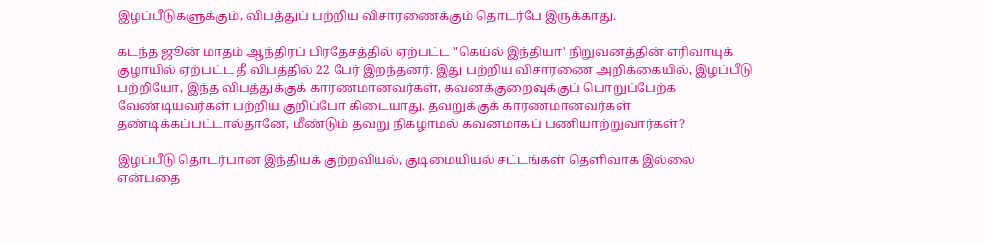இழப்பீடுகளுக்கும், விபத்துப் பற்றிய விசாரணைக்கும் தொடர்பே இருக்காது.

கடந்த ஜூன் மாதம் ஆந்திரப் பிரதேசத்தில் ஏற்பட்ட "கெய்ல் இந்தியா' நிறுவனத்தின் எரிவாயுக் குழாயில் ஏற்பட்ட தீ விபத்தில் 22 பேர் இறந்தனர். இது பற்றிய விசாரணை அறிக்கையில், இழப்பீடு பற்றியோ, இந்த விபத்துக்குக் காரணமானவர்கள், கவனக்குறைவுக்குப் பொறுப்பேற்க வேண்டியவர்கள் பற்றிய குறிப்போ கிடையாது. தவறுக்குக் காரணமானவர்கள் தண்டிக்கப்பட்டால்தானே, மீண்டும் தவறு நிகழாமல் கவனமாகப் பணியாற்றுவார்கள்?

இழப்பீடு தொடர்பான இந்தியக் குற்றவியல், குடிமையியல் சட்டங்கள் தெளிவாக இல்லை என்பதை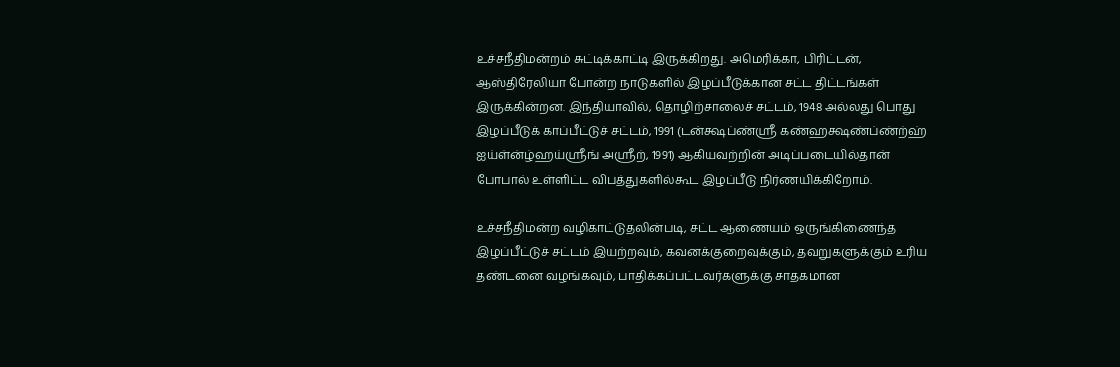உச்சநீதிமன்றம் சுட்டிக்காட்டி இருக்கிறது. அமெரிக்கா, பிரிட்டன், ஆஸ்திரேலியா போன்ற நாடுகளில் இழப்பீடுக்கான சட்ட திட்டங்கள் இருக்கின்றன. இந்தியாவில், தொழிற்சாலைச் சட்டம், 1948 அல்லது பொது இழப்பீடுக் காப்பீட்டுச் சட்டம், 1991 (டன்க்ஷப்ண்ஸ்ரீ கண்ஹக்ஷண்ப்ண்ற்ஹ் ஐய்ள்ன்ழ்ஹய்ஸ்ரீங் அஸ்ரீற், 1991) ஆகியவற்றின் அடிப்படையில்தான் போபால் உள்ளிட்ட விபத்துகளில்கூட இழப்பீடு நிர்ணயிக்கிறோம்.

உச்சநீதிமன்ற வழிகாட்டுதலின்படி, சட்ட ஆணையம் ஒருங்கிணைந்த இழப்பீட்டுச் சட்டம் இயற்றவும், கவனக்குறைவுக்கும், தவறுகளுக்கும் உரிய தண்டனை வழங்கவும், பாதிக்கப்பட்டவர்களுக்கு சாதகமான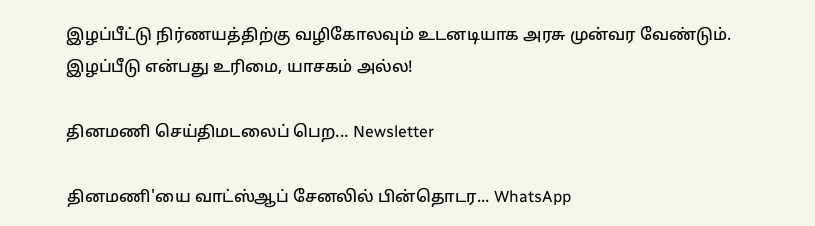இழப்பீட்டு நிர்ணயத்திற்கு வழிகோலவும் உடனடியாக அரசு முன்வர வேண்டும். இழப்பீடு என்பது உரிமை, யாசகம் அல்ல!

தினமணி செய்திமடலைப் பெற... Newsletter

தினமணி'யை வாட்ஸ்ஆப் சேனலில் பின்தொடர... WhatsApp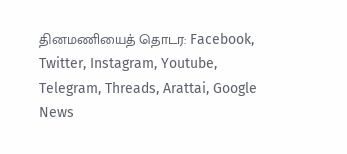தினமணியைத் தொடர: Facebook, Twitter, Instagram, Youtube, Telegram, Threads, Arattai, Google News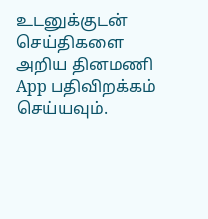உடனுக்குடன் செய்திகளை அறிய தினமணி App பதிவிறக்கம் செய்யவும்.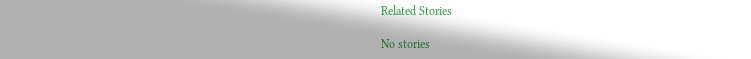Related Stories

No stories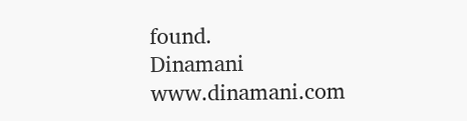found.
Dinamani
www.dinamani.com